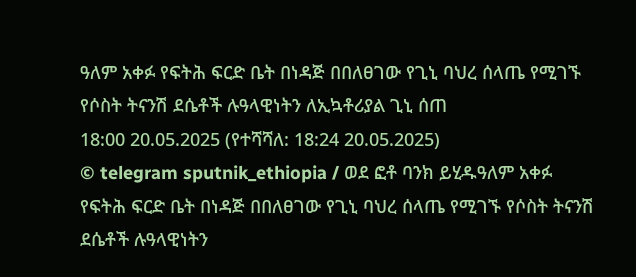ዓለም አቀፉ የፍትሕ ፍርድ ቤት በነዳጅ በበለፀገው የጊኒ ባህረ ሰላጤ የሚገኙ የሶስት ትናንሽ ደሴቶች ሉዓላዊነትን ለኢኳቶሪያል ጊኒ ሰጠ
18:00 20.05.2025 (የተሻሻለ: 18:24 20.05.2025)
© telegram sputnik_ethiopia / ወደ ፎቶ ባንክ ይሂዱዓለም አቀፉ የፍትሕ ፍርድ ቤት በነዳጅ በበለፀገው የጊኒ ባህረ ሰላጤ የሚገኙ የሶስት ትናንሽ ደሴቶች ሉዓላዊነትን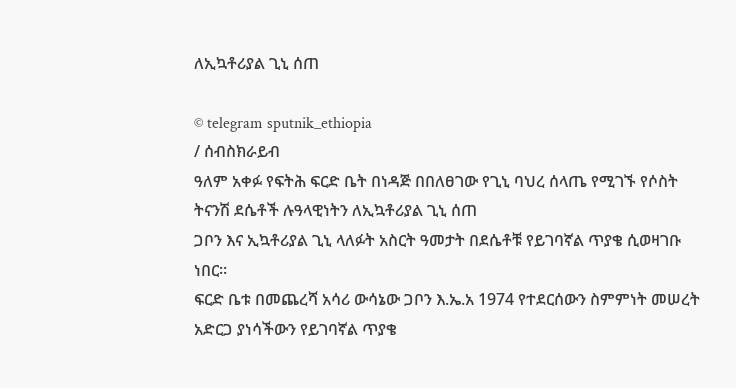ለኢኳቶሪያል ጊኒ ሰጠ

© telegram sputnik_ethiopia
/ ሰብስክራይብ
ዓለም አቀፉ የፍትሕ ፍርድ ቤት በነዳጅ በበለፀገው የጊኒ ባህረ ሰላጤ የሚገኙ የሶስት ትናንሽ ደሴቶች ሉዓላዊነትን ለኢኳቶሪያል ጊኒ ሰጠ
ጋቦን እና ኢኳቶሪያል ጊኒ ላለፉት አስርት ዓመታት በደሴቶቹ የይገባኛል ጥያቄ ሲወዛገቡ ነበር።
ፍርድ ቤቱ በመጨረሻ አሳሪ ውሳኔው ጋቦን እ.ኤ.አ 1974 የተደርሰውን ስምምነት መሠረት አድርጋ ያነሳችውን የይገባኛል ጥያቄ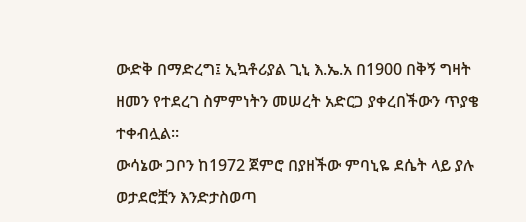ውድቅ በማድረግ፤ ኢኳቶሪያል ጊኒ እ.ኤ.አ በ1900 በቅኝ ግዛት ዘመን የተደረገ ስምምነትን መሠረት አድርጋ ያቀረበችውን ጥያቄ ተቀብሏል።
ውሳኔው ጋቦን ከ1972 ጀምሮ በያዘችው ምባኒዬ ደሴት ላይ ያሉ ወታደሮቿን እንድታስወጣ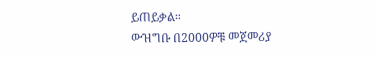ይጠይቃል።
ውዝግቡ በ2000ዎቹ መጀመሪያ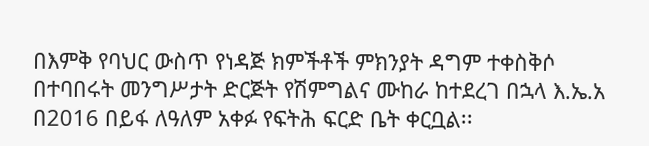በእምቅ የባህር ውስጥ የነዳጅ ክምችቶች ምክንያት ዳግም ተቀስቅሶ በተባበሩት መንግሥታት ድርጅት የሽምግልና ሙከራ ከተደረገ በኋላ እ.ኤ.አ በ2016 በይፋ ለዓለም አቀፉ የፍትሕ ፍርድ ቤት ቀርቧል፡፡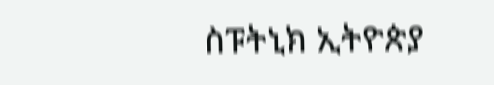ስፑትኒክ ኢትዮጵያ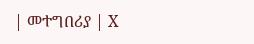| መተግበሪያ | X